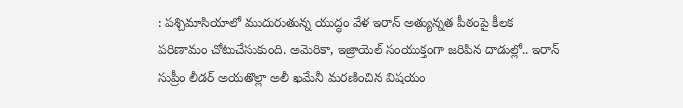: పశ్చిమాసియాలో ముదురుతున్న యుద్ధం వేళ ఇరాన్ అత్యున్నత పీఠంపై కీలక పరిణామం చోటుచేసుకుంది. అమెరికా, ఇజ్రాయెల్ సంయుక్తంగా జరిపిన దాడుల్లో.. ఇరాన్ సుప్రీం లీడర్ అయతొల్లా అలీ ఖమేనీ మరణించిన విషయం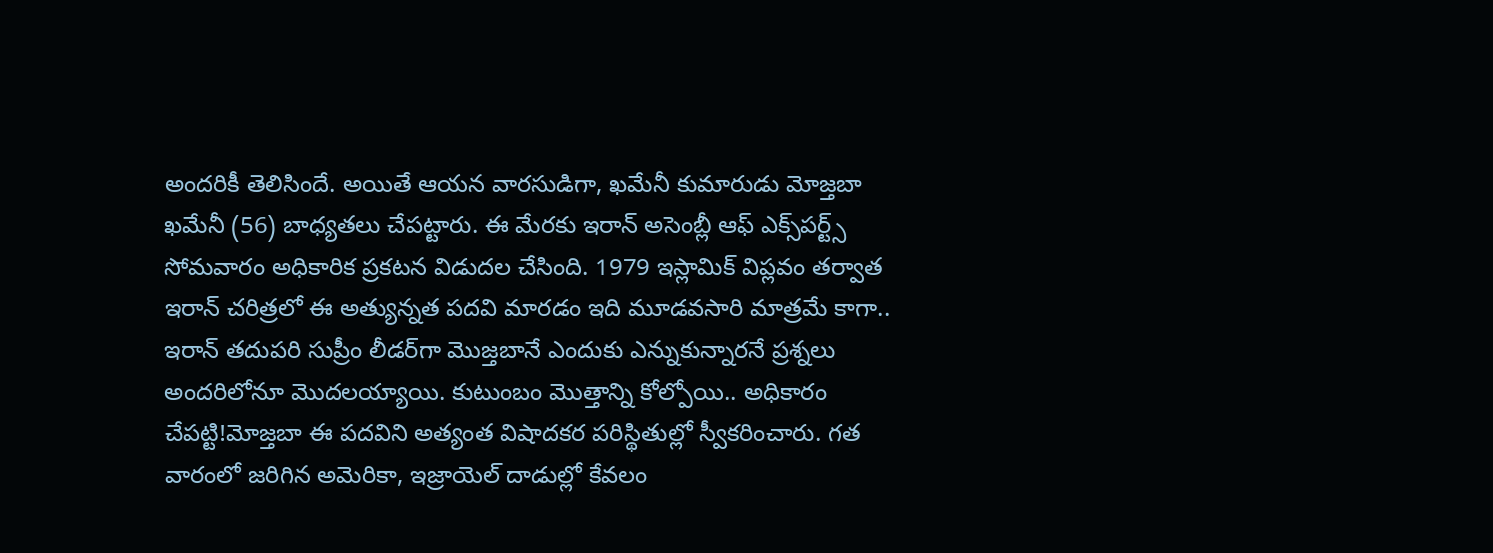అందరికీ తెలిసిందే. అయితే ఆయన వారసుడిగా, ఖమేనీ కుమారుడు మోజ్తబా ఖమేనీ (56) బాధ్యతలు చేపట్టారు. ఈ మేరకు ఇరాన్ అసెంబ్లీ ఆఫ్ ఎక్స్‌పర్ట్స్ సోమవారం అధికారిక ప్రకటన విడుదల చేసింది. 1979 ఇస్లామిక్ విప్లవం తర్వాత ఇరాన్ చరిత్రలో ఈ అత్యున్నత పదవి మారడం ఇది మూడవసారి మాత్రమే కాగా.. ఇరాన్ తదుపరి సుప్రీం లీడర్‌గా మొజ్తబానే ఎందుకు ఎన్నుకున్నారనే ప్రశ్నలు అందరిలోనూ మొదలయ్యాయి. కుటుంబం మొత్తాన్ని కోల్పోయి.. అధికారం చేపట్టి!మోజ్తబా ఈ పదవిని అత్యంత విషాదకర పరిస్థితుల్లో స్వీకరించారు. గత వారంలో జరిగిన అమెరికా, ఇజ్రాయెల్ దాడుల్లో కేవలం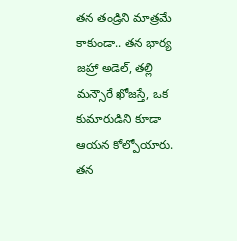తన తండ్రిని మాత్రమే కాకుండా.. తన భార్య జహ్రా అడెల్, తల్లి మన్సౌరే ఖోజస్తే, ఒక కుమారుడిని కూడా ఆయన కోల్పోయారు. తన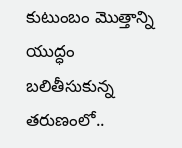కుటుంబం మొత్తాన్ని యుద్ధం బలితీసుకున్న తరుణంలో..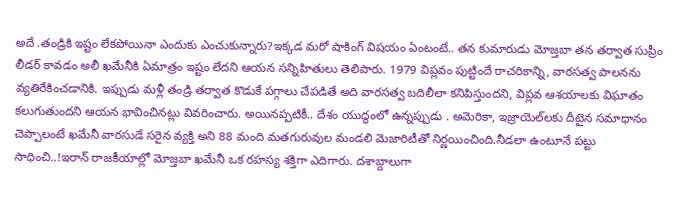అదే .తండ్రికి ఇష్టం లేకపోయినా ఎందుకు ఎంచుకున్నారు?ఇక్కడ మరో షాకింగ్ విషయం ఏంటంటే.. తన కుమారుడు మోజ్తబా తన తర్వాత సుప్రీం లీడర్ కావడం అలీ ఖమేనీకి ఏమాత్రం ఇష్టం లేదని ఆయన సన్నిహితులు తెలిపారు. 1979 విప్లవం పుట్టిందే రాచరికాన్ని, వారసత్వ పాలనను వ్యతిరేకించడానికి. ఇప్పుడు మళ్లీ తండ్రి తర్వాత కొడుకే పగ్గాలు చేపడితే అది వారసత్వ బదిలీలా కనిపిస్తుందని, విప్లవ ఆశయాలకు విఘాతం కలుగుతుందని ఆయన భావించినట్లు వివరించారు. అయినప్పటికీ.. దేశం యుద్ధంలో ఉన్నప్పుడు . అమెరికా, ఇజ్రాయెల్‌లకు దీటైన సమాధానం చెప్పాలంటే ఖమేనీ వారసుడే సరైన వ్యక్తి అని 88 మంది మతగురువుల మండలి మెజారిటీతో నిర్ణయించింది.నీడలా ఉంటూనే పట్టు సాధించి..!ఇరాన్ రాజకీయాల్లో మోజ్తబా ఖమేనీ ఒక రహస్య శక్తిగా ఎదిగారు. దశాబ్దాలుగా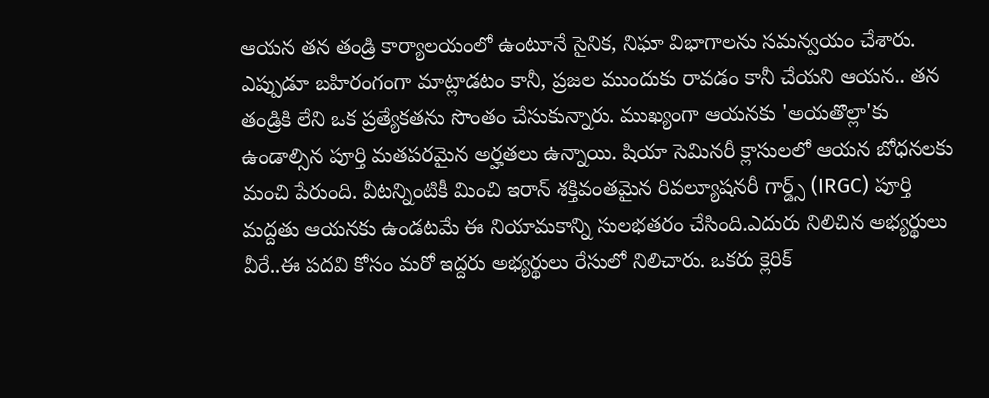ఆయన తన తండ్రి కార్యాలయంలో ఉంటూనే సైనిక, నిఘా విభాగాలను సమన్వయం చేశారు. ఎప్పుడూ బహిరంగంగా మాట్లాడటం కానీ, ప్రజల ముందుకు రావడం కానీ చేయని ఆయన.. తన తండ్రికి లేని ఒక ప్రత్యేకతను సొంతం చేసుకున్నారు. ముఖ్యంగా ఆయనకు 'అయతొల్లా'కు ఉండాల్సిన పూర్తి మతపరమైన అర్హతలు ఉన్నాయి. షియా సెమినరీ క్లాసులలో ఆయన బోధనలకు మంచి పేరుంది. వీటన్నింటికీ మించి ఇరాన్ శక్తివంతమైన రివల్యూషనరీ గార్డ్స్ (IRGC) పూర్తి మద్దతు ఆయనకు ఉండటమే ఈ నియామకాన్ని సులభతరం చేసింది.ఎదురు నిలిచిన అభ్యర్థులు వీరే..ఈ పదవి కోసం మరో ఇద్దరు అభ్యర్థులు రేసులో నిలిచారు. ఒకరు క్లెరిక్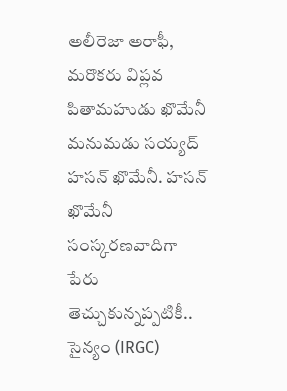అలీరెజా అరాఫీ, మరొకరు విప్లవ పితామహుడు ఖొమేనీ మనుమడు సయ్యద్ హసన్ ఖొమేనీ. హసన్ ఖొమేనీ సంస్కరణవాదిగా పేరు తెచ్చుకున్నప్పటికీ.. సైన్యం (IRGC)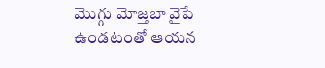మొగ్గు మోజ్తబా వైపే ఉండటంతో ఆయన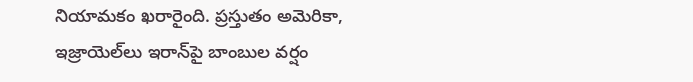నియామకం ఖరారైంది. ప్రస్తుతం అమెరికా, ఇజ్రాయెల్‌లు ఇరాన్‌పై బాంబుల వర్షం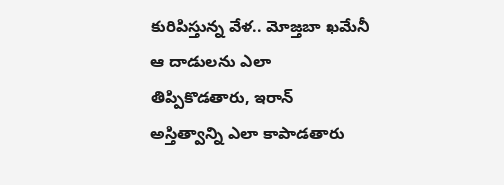కురిపిస్తున్న వేళ.. మోజ్తబా ఖమేనీ ఆ దాడులను ఎలా తిప్పికొడతారు, ఇరాన్ అస్తిత్వాన్ని ఎలా కాపాడతారు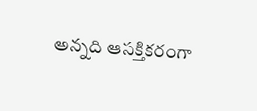అన్నది ఆసక్తికరంగా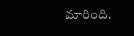మారింది.